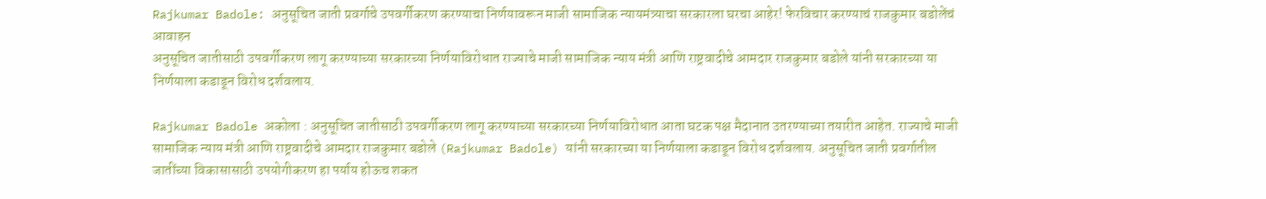Rajkumar Badole: अनुसूचित जाती प्रवर्गाचे उपवर्गीकरण करण्याचा निर्णयावरून माजी सामाजिक न्यायमंत्र्याचा सरकारला घरचा आहेर! फेरविचार करण्याचं राजकुमार बडोलेंचं आवाहन
अनुसूचित जातीसाठी उपवर्गीकरण लागू करण्याच्या सरकारच्या निर्णयाविरोधात राज्याचे माजी सामाजिक न्याय मंत्री आणि राष्ट्रवादीचे आमदार राजकुमार बडोले यांनी सरकारच्या या निर्णयाला कडाडून विरोध दर्शवलाय.

Rajkumar Badole अकोला : अनुसूचित जातीसाठी उपवर्गीकरण लागू करण्याच्या सरकारच्या निर्णयाविरोधात आता घटक पक्ष मैदानात उतरण्याच्या तयारीत आहेत. राज्याचे माजी सामाजिक न्याय मंत्री आणि राष्ट्रवादीचे आमदार राजकुमार बडोले (Rajkumar Badole) यांनी सरकारच्या या निर्णयाला कडाडून विरोध दर्शवलाय. अनुसूचित जाती प्रवर्गातील जातींच्या विकासासाठी उपयोगीकरण हा पर्याय होऊच शकत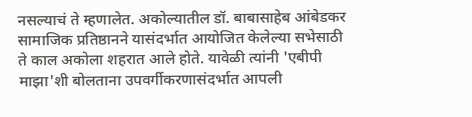नसल्याचं ते म्हणालेत. अकोल्यातील डॉ. बाबासाहेब आंबेडकर सामाजिक प्रतिष्ठानने यासंदर्भात आयोजित केलेल्या सभेसाठी ते काल अकोला शहरात आले होते. यावेळी त्यांनी 'एबीपी माझा'शी बोलताना उपवर्गीकरणासंदर्भात आपली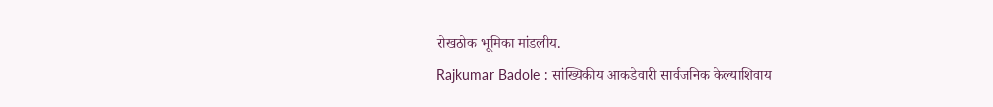रोखठोक भूमिका मांडलीय.
Rajkumar Badole : सांख्यिकीय आकडेवारी सार्वजनिक केल्याशिवाय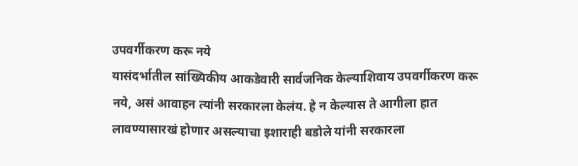उपवर्गीकरण करू नये
यासंदर्भातील सांख्यिकीय आकडेवारी सार्वजनिक केल्याशिवाय उपवर्गीकरण करू नये, असं आवाहन त्यांनी सरकारला केलंय. हे न केल्यास ते आगीला हात लावण्यासारखं होणार असल्याचा इशाराही बडोले यांनी सरकारला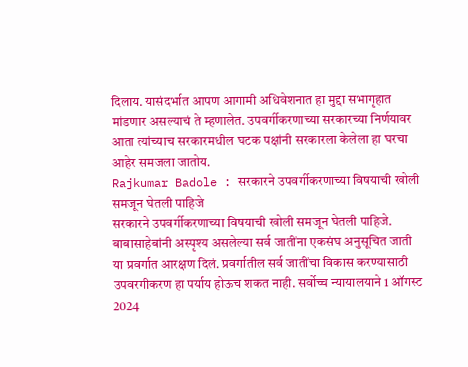दिलाय. यासंदर्भात आपण आगामी अधिवेशनात हा मुद्दा सभागृहात मांडणार असल्याचं ते म्हणालेत. उपवर्गीकरणाच्या सरकारच्या निर्णयावर आता त्यांच्याच सरकारमधील घटक पक्षांनी सरकारला केलेला हा घरचा आहेर समजला जातोय.
Rajkumar Badole : सरकारने उपवर्गीकरणाच्या विषयाची खोली समजून घेतली पाहिजे
सरकारने उपवर्गीकरणाच्या विषयाची खोली समजून घेतली पाहिजे. बाबासाहेबांनी अस्पृश्य असलेल्या सर्व जातींना एकसंघ अनुसूचित जाती या प्रवर्गात आरक्षण दिलं. प्रवर्गातील सर्व जातींचा विकास करण्यासाठी उपवरगीकरण हा पर्याय होऊच शकत नाही. सर्वोच्च न्यायालयाने 1 ऑगस्ट 2024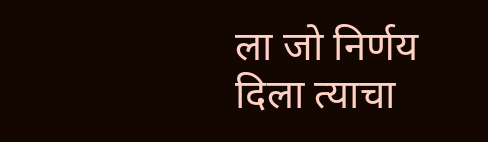ला जो निर्णय दिला त्याचा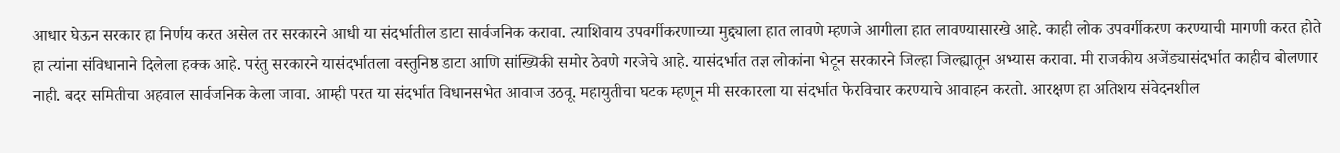आधार घेऊन सरकार हा निर्णय करत असेल तर सरकारने आधी या संदर्भातील डाटा सार्वजनिक करावा. त्याशिवाय उपवर्गीकरणाच्या मुद्द्याला हात लावणे म्हणजे आगीला हात लावण्यासारखे आहे. काही लोक उपवर्गीकरण करण्याची मागणी करत होते हा त्यांना संविधानाने दिलेला हक्क आहे. परंतु सरकारने यासंदर्भातला वस्तुनिष्ठ डाटा आणि सांख्यिकी समोर ठेवणे गरजेचे आहे. यासंदर्भात तज्ञ लोकांना भेटून सरकारने जिल्हा जिल्ह्यातून अभ्यास करावा. मी राजकीय अजेंड्यासंदर्भात काहीच बोलणार नाही. बदर समितीचा अहवाल सार्वजनिक केला जावा. आम्ही परत या संदर्भात विधानसभेत आवाज उठवू. महायुतीचा घटक म्हणून मी सरकारला या संदर्भात फेरविचार करण्याचे आवाहन करतो. आरक्षण हा अतिशय संवेदनशील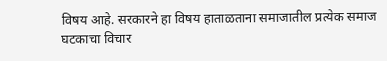विषय आहे. सरकारने हा विषय हाताळताना समाजातील प्रत्येक समाज घटकाचा विचार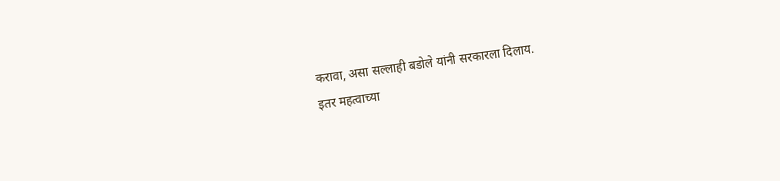करावा, असा सल्लाही बडोले यांनी सरकारला दिलाय.
इतर महत्वाच्या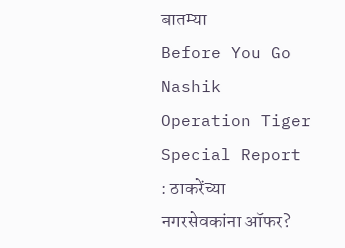बातम्या
Before You Go
Nashik Operation Tiger Special Report : ठाकरेंच्या नगरसेवकांना ऑफर?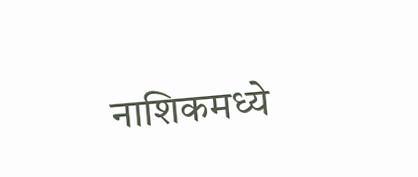नाशिकमध्ये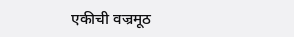एकीची वज्रमूठ